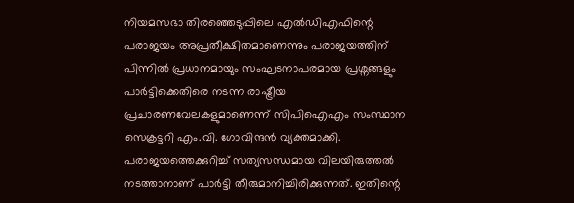നിയമസഭാ തിരഞ്ഞെടുപ്പിലെ എൽഡിഎഫിന്റെ പരാജയം അപ്രതീക്ഷിതമാണെന്നും പരാജയത്തിന് പിന്നിൽ പ്രധാനമായും സംഘടനാപരമായ പ്രശ്നങ്ങളും പാർട്ടിക്കെതിരെ നടന്ന രാഷ്ട്രീയ പ്രചാരണവേലകളുമാണെന്ന് സിപിഐഎം സംസ്ഥാന സെക്രട്ടറി എം.വി. ഗോവിന്ദൻ വ്യക്തമാക്കി. പരാജയത്തെക്കുറിച്ച് സത്യസന്ധമായ വിലയിരുത്തൽ നടത്താനാണ് പാർട്ടി തീരുമാനിച്ചിരിക്കുന്നത്. ഇതിന്റെ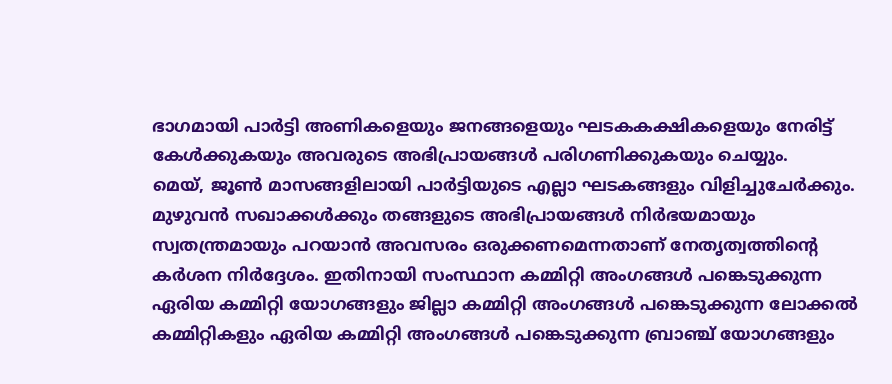ഭാഗമായി പാർട്ടി അണികളെയും ജനങ്ങളെയും ഘടകകക്ഷികളെയും നേരിട്ട് കേൾക്കുകയും അവരുടെ അഭിപ്രായങ്ങൾ പരിഗണിക്കുകയും ചെയ്യും.
മെയ്, ജൂൺ മാസങ്ങളിലായി പാർട്ടിയുടെ എല്ലാ ഘടകങ്ങളും വിളിച്ചുചേർക്കും. മുഴുവൻ സഖാക്കൾക്കും തങ്ങളുടെ അഭിപ്രായങ്ങൾ നിർഭയമായും സ്വതന്ത്രമായും പറയാൻ അവസരം ഒരുക്കണമെന്നതാണ് നേതൃത്വത്തിന്റെ കർശന നിർദ്ദേശം. ഇതിനായി സംസ്ഥാന കമ്മിറ്റി അംഗങ്ങൾ പങ്കെടുക്കുന്ന ഏരിയ കമ്മിറ്റി യോഗങ്ങളും ജില്ലാ കമ്മിറ്റി അംഗങ്ങൾ പങ്കെടുക്കുന്ന ലോക്കൽ കമ്മിറ്റികളും ഏരിയ കമ്മിറ്റി അംഗങ്ങൾ പങ്കെടുക്കുന്ന ബ്രാഞ്ച് യോഗങ്ങളും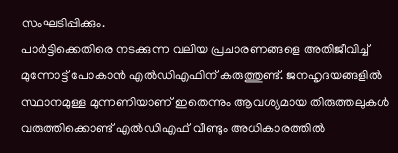സംഘടിപ്പിക്കും.
പാർട്ടിക്കെതിരെ നടക്കുന്ന വലിയ പ്രചാരണങ്ങളെ അതിജീവിച്ച് മുന്നോട്ട് പോകാൻ എൽഡിഎഫിന് കരുത്തുണ്ട്. ജനഹൃദയങ്ങളിൽ സ്ഥാനമുള്ള മുന്നണിയാണ് ഇതെന്നും ആവശ്യമായ തിരുത്തലുകൾ വരുത്തിക്കൊണ്ട് എൽഡിഎഫ് വീണ്ടും അധികാരത്തിൽ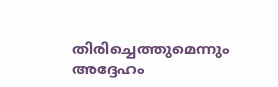തിരിച്ചെത്തുമെന്നും അദ്ദേഹം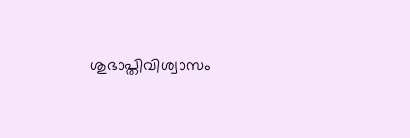ശുഭാപ്തിവിശ്വാസം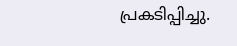പ്രകടിപ്പിച്ചു.